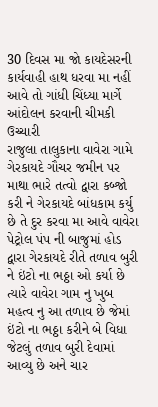30 દિવસ મા જો કાયદેસરની કાર્યવાહી હાથ ધરવા મા નહીં આવે તો ગાંધી ચિંધ્યા માર્ગે આંદોલન કરવાની ચીમકી ઉચ્ચારી
રાજુલા તાલુકાના વાવેરા ગામે ગેરકાયદે ગૌચર જમીન પર માથા ભારે તત્વો દ્વારા કબ્જો કરી ને ગેરકાયદે બાંધકામ કર્યુ છે તે દુર કરવા મા આવે વાવેરા પેટ્રોલ પંપ ની બાજુમાં હોડ દ્વારા ગેરકાયદે રીતે તળાવ બુરી ને ઇંટો ના ભઠ્ઠા ઓ કર્યા છે ત્યારે વાવેરા ગામ નુ ખુબ મહત્વ નુ આ તળાવ છે જેમાં ઇંટો ના ભઠ્ઠા કરીને બે વિધા જેટલું તળાવ બુરી દેવામાં આવ્યુ છે અને ચાર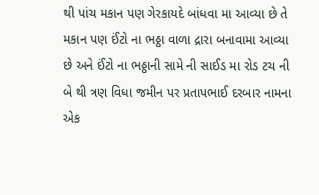થી પાંચ મકાન પણ ગેરકાયદે બાંધવા મા આવ્યા છે તે મકાન પણ ઈંટો ના ભઠ્ઠા વાળા દ્રારા બનાવામા આવ્યા છે અને ઈંટો ના ભઠ્ઠાની સામે ની સાઈડ મા રોડ ટચ ની બે થી ત્રણ વિધા જમીન પર પ્રતાપભાઈ દરબાર નામના એક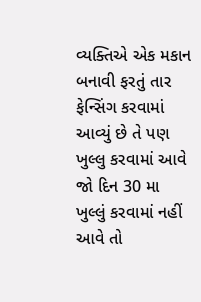વ્યક્તિએ એક મકાન બનાવી ફરતું તાર ફેન્સિંગ કરવામાં આવ્યું છે તે પણ ખુલ્લુ કરવામાં આવે જો દિન 30 મા ખુલ્લું કરવામાં નહીં આવે તો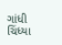ગાંધી ચિંધ્યા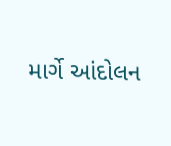માર્ગે આંદોલન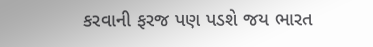કરવાની ફરજ પણ પડશે જય ભારત